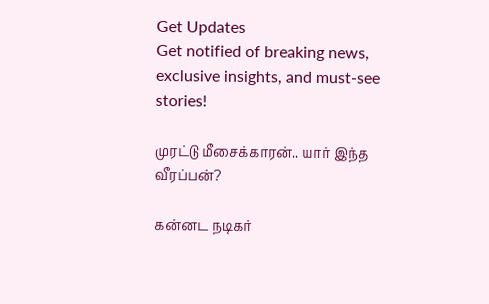Get Updates
Get notified of breaking news, exclusive insights, and must-see stories!

முரட்டு மீசைக்காரன்.. யார் இந்த வீரப்பன்?

கன்னட நடிகர்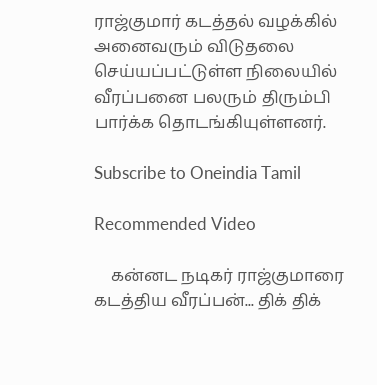ராஜ்குமார் கடத்தல் வழக்கில் அனைவரும் விடுதலை செய்யப்பட்டுள்ள நிலையில் வீரப்பனை பலரும் திரும்பி பார்க்க தொடங்கியுள்ளனர்.

Subscribe to Oneindia Tamil

Recommended Video

    கன்னட நடிகர் ராஜ்குமாரை கடத்திய வீரப்பன்... திக் திக்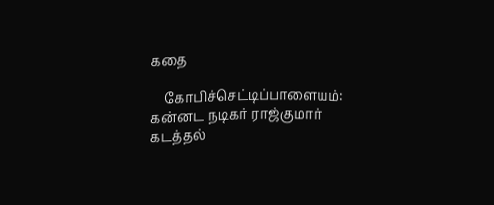கதை

    கோபிச்செட்டிப்பாளையம்: கன்னட நடிகர் ராஜ்குமார் கடத்தல்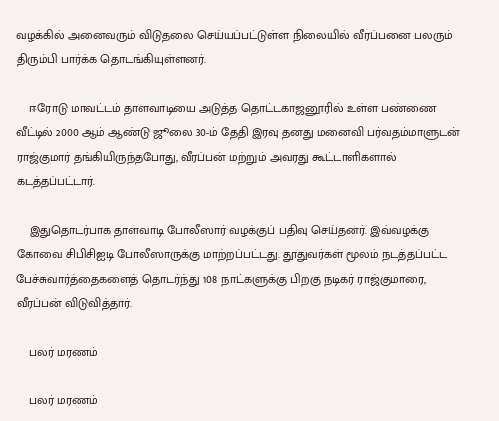வழக்கில் அனைவரும் விடுதலை செய்யப்பட்டுள்ள நிலையில் வீரப்பனை பலரும் திரும்பி பார்க்க தொடங்கியுள்ளனர்.

    ஈரோடு மாவட்டம் தாளவாடியை அடுத்த தொட்டகாஜனூரில் உள்ள பண்ணை வீட்டில் 2000 ஆம் ஆண்டு ஜூலை 30-ம் தேதி இரவு தனது மனைவி பர்வதம்மாளுடன் ராஜ்குமார் தங்கியிருந்தபோது, வீரப்பன் மற்றும் அவரது கூட்டாளிகளால் கடத்தப்பட்டார்.

    இதுதொடர்பாக தாளவாடி போலீஸார் வழக்குப் பதிவு செய்தனர். இவ்வழக்கு கோவை சிபிசிஐடி போலீஸாருக்கு மாற்றப்பட்டது. தூதுவர்கள் மூலம் நடத்தப்பட்ட பேச்சுவார்த்தைகளைத் தொடர்ந்து 108 நாட்களுக்கு பிறகு நடிகர் ராஜ்குமாரை, வீரப்பன் விடுவித்தார்.

    பலர் மரணம்

    பலர் மரணம்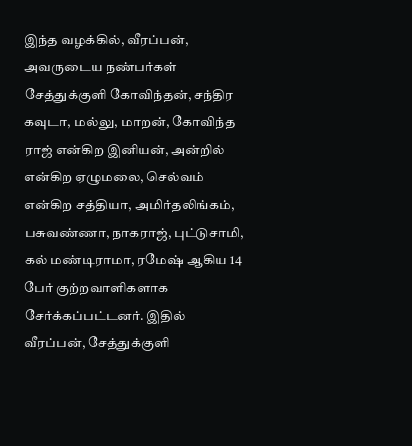இந்த வழக்கில், வீரப்பன், அவருடைய நண்பர்கள் சேத்துக்குளி கோவிந்தன், சந்திர கவுடா, மல்லு, மாறன், கோவிந்த ராஜ் என்கிற இனியன், அன்றில் என்கிற ஏழுமலை, செல்வம் என்கிற சத்தியா, அமிர்தலிங்கம், பசுவண்ணா, நாகராஜ், புட்டுசாமி, கல் மண்டிராமா, ரமேஷ் ஆகிய 14 பேர் குற்றவாளிகளாக சேர்க்கப்பட்டனர். இதில் வீரப்பன், சேத்துக்குளி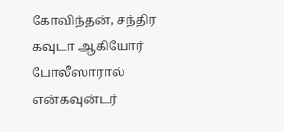கோவிந்தன், சந்திர கவுடா ஆகியோர் போலீஸாரால் என்கவுன்டர்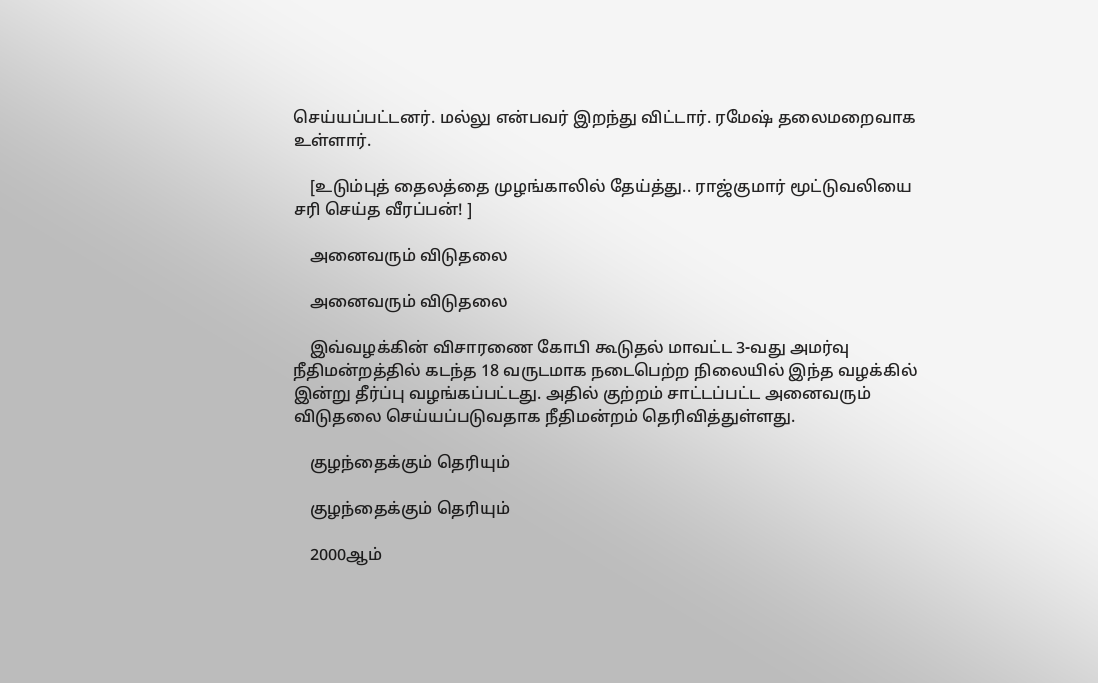செய்யப்பட்டனர். மல்லு என்பவர் இறந்து விட்டார். ரமேஷ் தலைமறைவாக உள்ளார்.

    [உடும்புத் தைலத்தை முழங்காலில் தேய்த்து.. ராஜ்குமார் மூட்டுவலியை சரி செய்த வீரப்பன்! ]

    அனைவரும் விடுதலை

    அனைவரும் விடுதலை

    இவ்வழக்கின் விசாரணை கோபி கூடுதல் மாவட்ட 3-வது அமர்வு நீதிமன்றத்தில் கடந்த 18 வருடமாக நடைபெற்ற நிலையில் இந்த வழக்கில் இன்று தீர்ப்பு வழங்கப்பட்டது. அதில் குற்றம் சாட்டப்பட்ட அனைவரும் விடுதலை செய்யப்படுவதாக நீதிமன்றம் தெரிவித்துள்ளது.

    குழந்தைக்கும் தெரியும்

    குழந்தைக்கும் தெரியும்

    2000ஆம்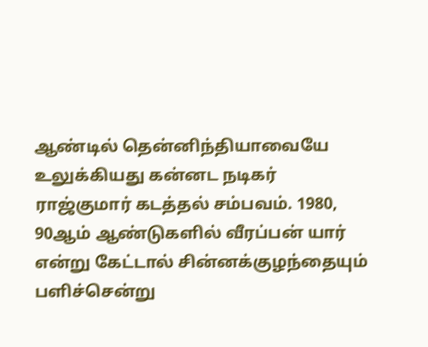ஆண்டில் தென்னிந்தியாவையே உலுக்கியது கன்னட நடிகர் ராஜ்குமார் கடத்தல் சம்பவம். 1980, 90ஆம் ஆண்டுகளில் வீரப்பன் யார் என்று கேட்டால் சின்னக்குழந்தையும் பளிச்சென்று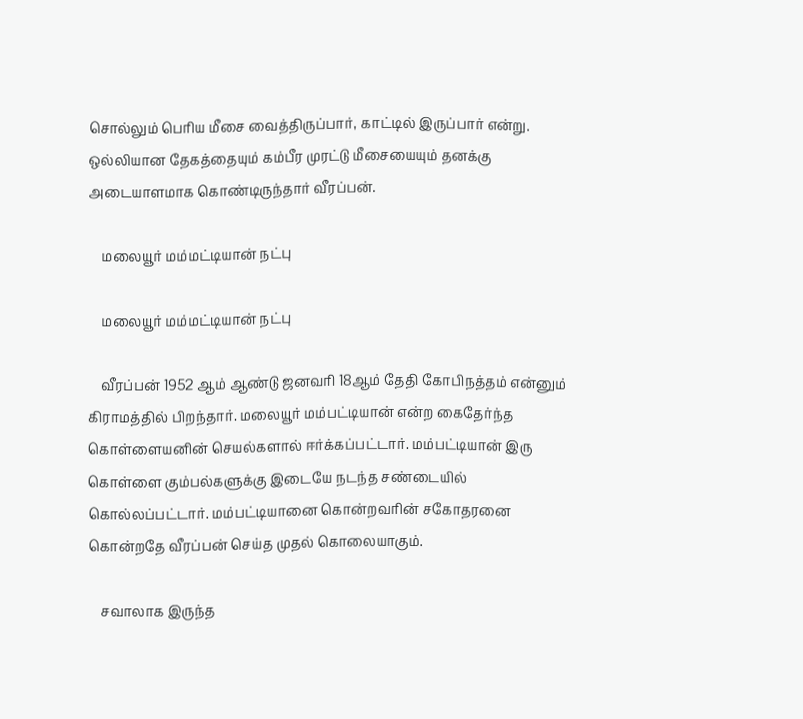சொல்லும் பெரிய மீசை வைத்திருப்பார், காட்டில் இருப்பார் என்று. ஒல்லியான தேகத்தையும் கம்பீர முரட்டு மீசையையும் தனக்கு அடையாளமாக கொண்டிருந்தார் வீரப்பன்.

    மலையூர் மம்மட்டியான் நட்பு

    மலையூர் மம்மட்டியான் நட்பு

    வீரப்பன் 1952 ஆம் ஆண்டு ஜனவரி 18ஆம் தேதி கோபிநத்தம் என்னும் கிராமத்தில் பிறந்தார். மலையூர் மம்பட்டியான் என்ற கைதேர்ந்த கொள்ளையனின் செயல்களால் ஈர்க்கப்பட்டார். மம்பட்டியான் இரு கொள்ளை கும்பல்களுக்கு இடையே நடந்த சண்டையில் கொல்லப்பட்டார். மம்பட்டியானை கொன்றவரின் சகோதரனை கொன்றதே வீரப்பன் செய்த முதல் கொலையாகும்.

    சவாலாக இருந்த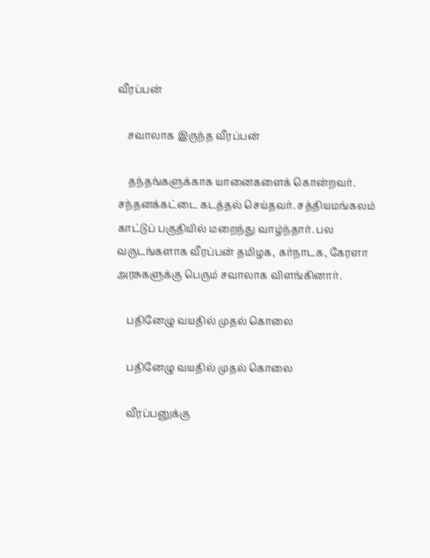வீரப்பன்

    சவாலாக இருந்த வீரப்பன்

    தந்தங்களுக்காக யானைகளைக் கொன்றவர். சந்தனக்கட்டை கடத்தல் செய்தவர். சத்தியமங்கலம் காட்டுப் பகுதியில் மறைந்து வாழ்ந்தார். பல வருடங்களாக வீரப்பன் தமிழக, கர்நாடக, கேரளா அரசுகளுக்கு பெரும் சவாலாக விளங்கினார்.

    பதினேழு வயதில் முதல் கொலை

    பதினேழு வயதில் முதல் கொலை

    வீரப்பனுக்கு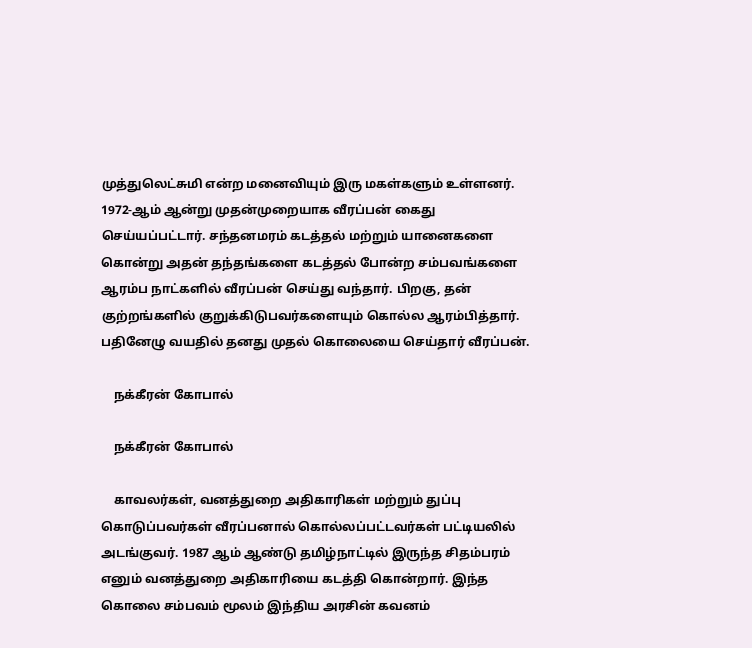முத்துலெட்சுமி என்ற மனைவியும் இரு மகள்களும் உள்ளனர். 1972-ஆம் ஆன்று முதன்முறையாக வீரப்பன் கைது செய்யப்பட்டார். சந்தனமரம் கடத்தல் மற்றும் யானைகளை கொன்று அதன் தந்தங்களை கடத்தல் போன்ற சம்பவங்களை ஆரம்ப நாட்களில் வீரப்பன் செய்து வந்தார். பிறகு, தன் குற்றங்களில் குறுக்கிடுபவர்களையும் கொல்ல ஆரம்பித்தார். பதினேழு வயதில் தனது முதல் கொலையை செய்தார் வீரப்பன்.

    நக்கீரன் கோபால்

    நக்கீரன் கோபால்

    காவலர்கள், வனத்துறை அதிகாரிகள் மற்றும் துப்பு கொடுப்பவர்கள் வீரப்பனால் கொல்லப்பட்டவர்கள் பட்டியலில் அடங்குவர். 1987 ஆம் ஆண்டு தமிழ்நாட்டில் இருந்த சிதம்பரம் எனும் வனத்துறை அதிகாரியை கடத்தி கொன்றார். இந்த கொலை சம்பவம் மூலம் இந்திய அரசின் கவனம்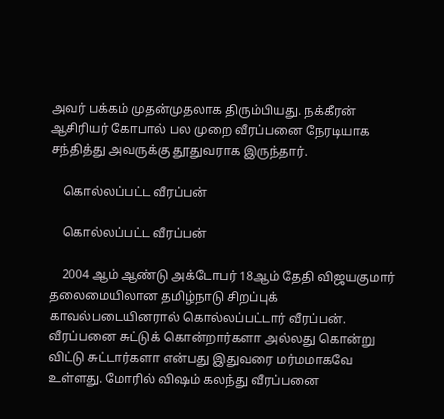அவர் பக்கம் முதன்முதலாக திரும்பியது. நக்கீரன் ஆசிரியர் கோபால் பல முறை வீரப்பனை நேரடியாக சந்தித்து அவருக்கு தூதுவராக இருந்தார்.

    கொல்லப்பட்ட வீரப்பன்

    கொல்லப்பட்ட வீரப்பன்

    2004 ஆம் ஆண்டு அக்டோபர் 18ஆம் தேதி விஜயகுமார் தலைமையிலான தமிழ்நாடு சிறப்புக் காவல்படையினரால் கொல்லப்பட்டார் வீரப்பன். வீரப்பனை சுட்டுக் கொன்றார்களா அல்லது கொன்று விட்டு சுட்டார்களா என்பது இதுவரை மர்மமாகவே உள்ளது. மோரில் விஷம் கலந்து வீரப்பனை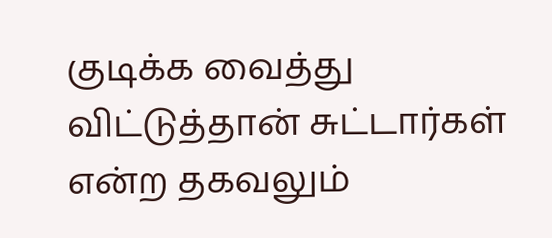குடிக்க வைத்து விட்டுத்தான் சுட்டார்கள் என்ற தகவலும்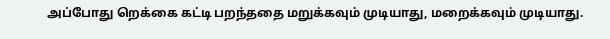அப்போது றெக்கை கட்டி பறந்ததை மறுக்கவும் முடியாது, மறைக்கவும் முடியாது.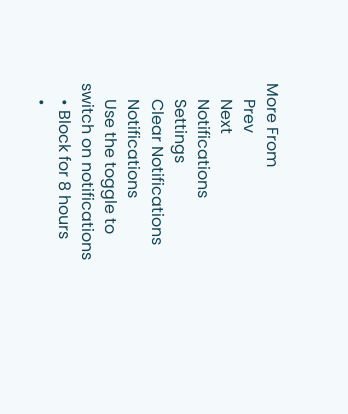More From
    Prev
    Next
    Notifications
    Settings
    Clear Notifications
    Notifications
    Use the toggle to switch on notifications
    • Block for 8 hours
    •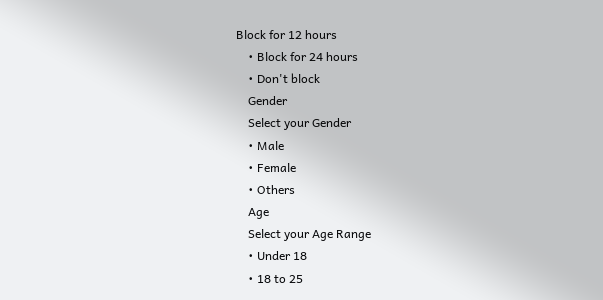Block for 12 hours
    • Block for 24 hours
    • Don't block
    Gender
    Select your Gender
    • Male
    • Female
    • Others
    Age
    Select your Age Range
    • Under 18
    • 18 to 25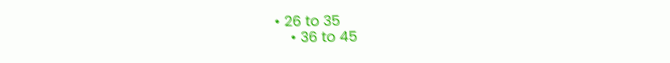• 26 to 35
    • 36 to 45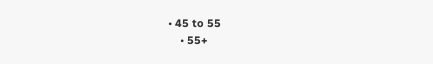• 45 to 55
    • 55+